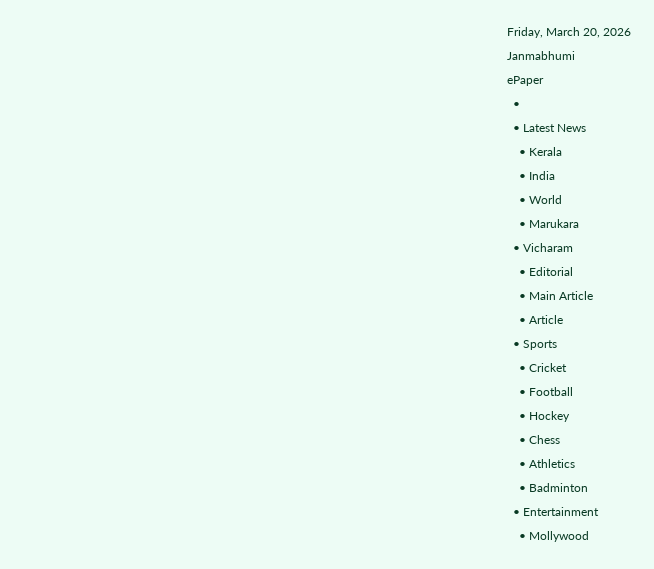Friday, March 20, 2026
Janmabhumi
ePaper
  •
  • Latest News
    • Kerala
    • India
    • World
    • Marukara
  • Vicharam
    • Editorial
    • Main Article
    • Article
  • Sports
    • Cricket
    • Football
    • Hockey
    • Chess
    • Athletics
    • Badminton
  • Entertainment
    • Mollywood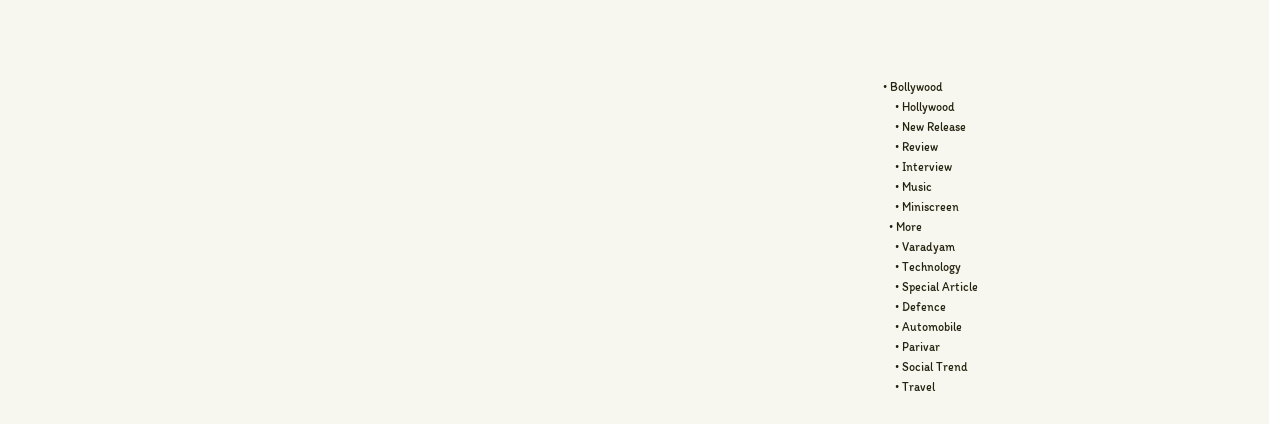• Bollywood
    • Hollywood
    • New Release
    • Review
    • Interview
    • Music
    • Miniscreen
  • More
    • Varadyam
    • Technology
    • Special Article
    • Defence
    • Automobile
    • Parivar
    • Social Trend
    • Travel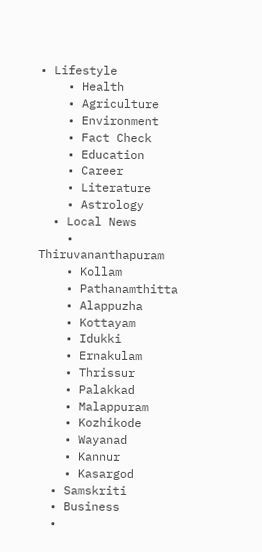• Lifestyle
    • Health
    • Agriculture
    • Environment
    • Fact Check
    • Education
    • Career
    • Literature
    • Astrology
  • Local News
    • Thiruvananthapuram
    • Kollam
    • Pathanamthitta
    • Alappuzha
    • Kottayam
    • Idukki
    • Ernakulam
    • Thrissur
    • Palakkad
    • Malappuram
    • Kozhikode
    • Wayanad
    • Kannur
    • Kasargod
  • Samskriti
  • Business
  •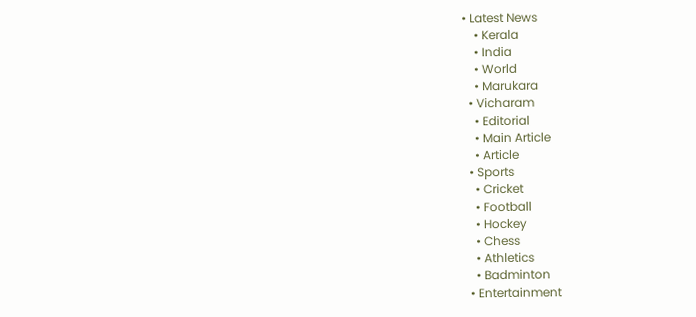• Latest News
    • Kerala
    • India
    • World
    • Marukara
  • Vicharam
    • Editorial
    • Main Article
    • Article
  • Sports
    • Cricket
    • Football
    • Hockey
    • Chess
    • Athletics
    • Badminton
  • Entertainment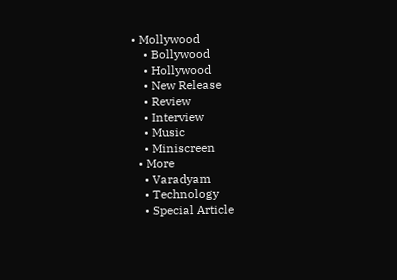• Mollywood
    • Bollywood
    • Hollywood
    • New Release
    • Review
    • Interview
    • Music
    • Miniscreen
  • More
    • Varadyam
    • Technology
    • Special Article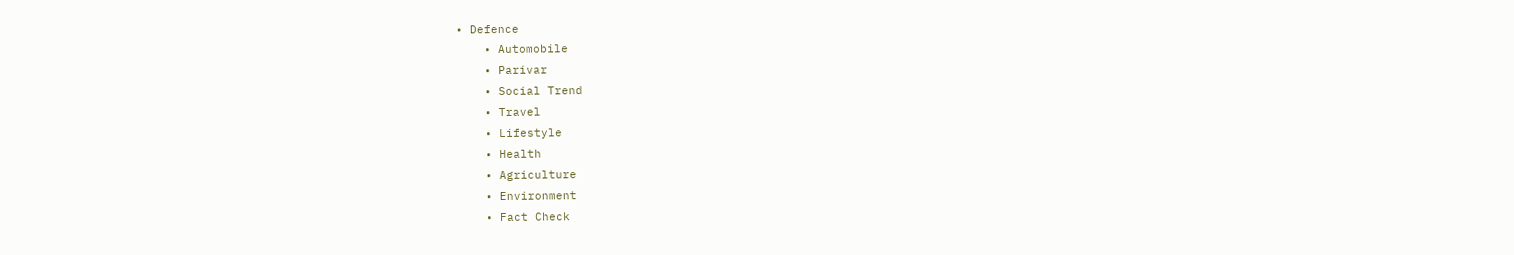• Defence
    • Automobile
    • Parivar
    • Social Trend
    • Travel
    • Lifestyle
    • Health
    • Agriculture
    • Environment
    • Fact Check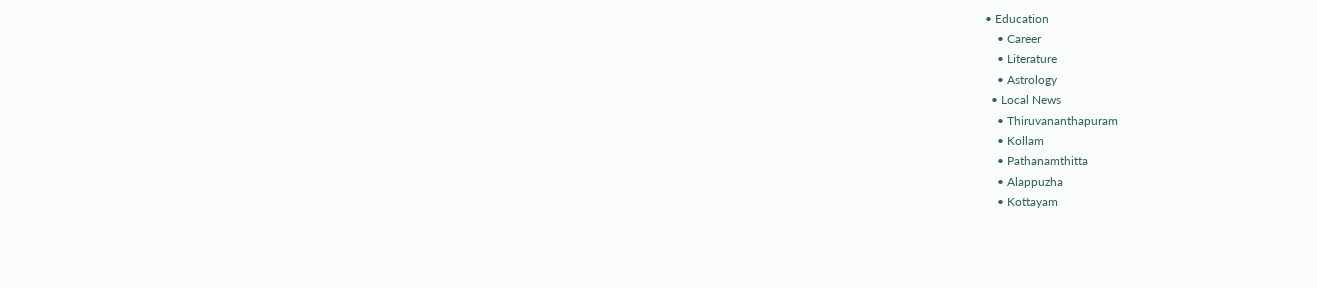• Education
    • Career
    • Literature
    • Astrology
  • Local News
    • Thiruvananthapuram
    • Kollam
    • Pathanamthitta
    • Alappuzha
    • Kottayam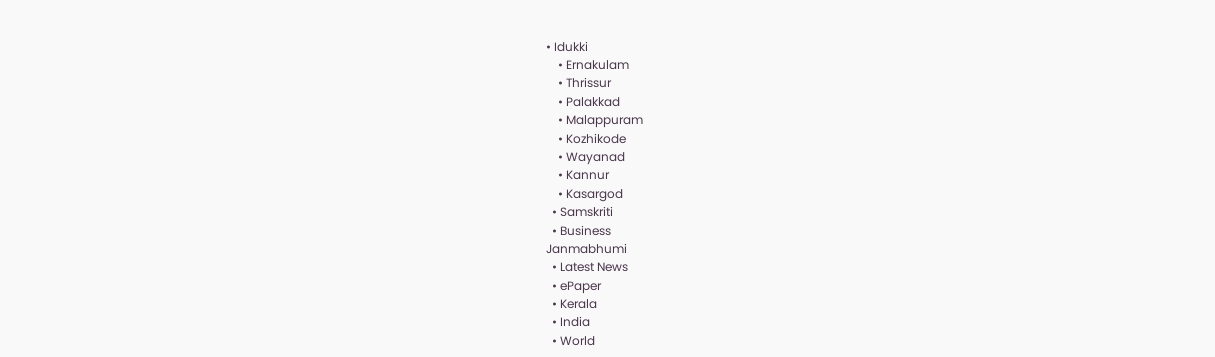• Idukki
    • Ernakulam
    • Thrissur
    • Palakkad
    • Malappuram
    • Kozhikode
    • Wayanad
    • Kannur
    • Kasargod
  • Samskriti
  • Business
Janmabhumi
  • Latest News
  • ePaper
  • Kerala
  • India
  • World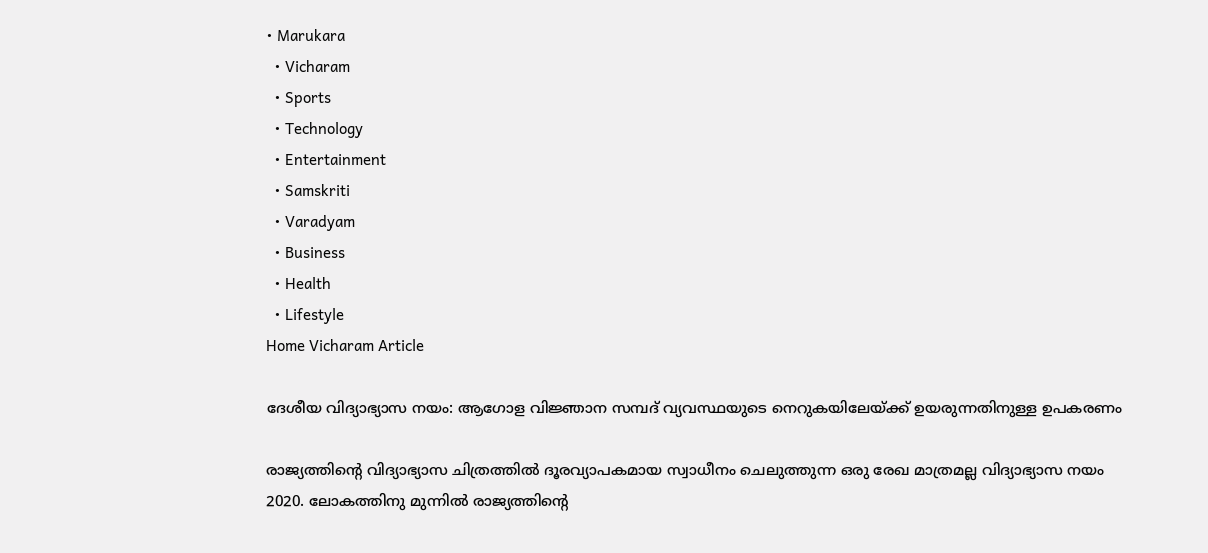• Marukara
  • Vicharam
  • Sports
  • Technology
  • Entertainment
  • Samskriti
  • Varadyam
  • Business
  • Health
  • Lifestyle
Home Vicharam Article

ദേശീയ വിദ്യാഭ്യാസ നയം: ആഗോള വിജ്ഞാന സമ്പദ് വ്യവസ്ഥയുടെ നെറുകയിലേയ്‌ക്ക് ഉയരുന്നതിനുള്ള ഉപകരണം

രാജ്യത്തിന്റെ വിദ്യാഭ്യാസ ചിത്രത്തില്‍ ദൂരവ്യാപകമായ സ്വാധീനം ചെലുത്തുന്ന ഒരു രേഖ മാത്രമല്ല വിദ്യാഭ്യാസ നയം 2020. ലോകത്തിനു മുന്നില്‍ രാജ്യത്തിന്റെ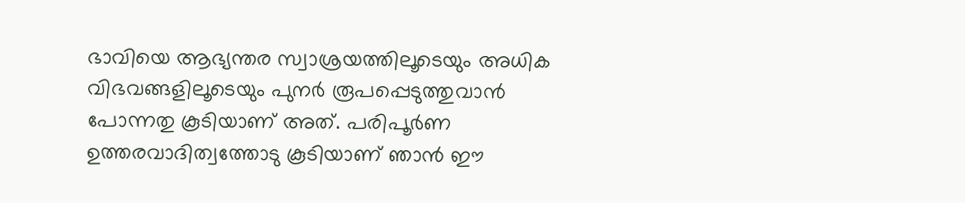ഭാവിയെ ആഭ്യന്തര സ്വാശ്രയത്തിലൂടെയും അധിക വിഭവങ്ങളിലൂടെയും പുനര്‍ രൂപപ്പെടുത്തുവാന്‍ പോന്നതു കൂടിയാണ് അത്. പരിപൂര്‍ണ ഉത്തരവാദിത്വത്തോടു കൂടിയാണ് ഞാന്‍ ഈ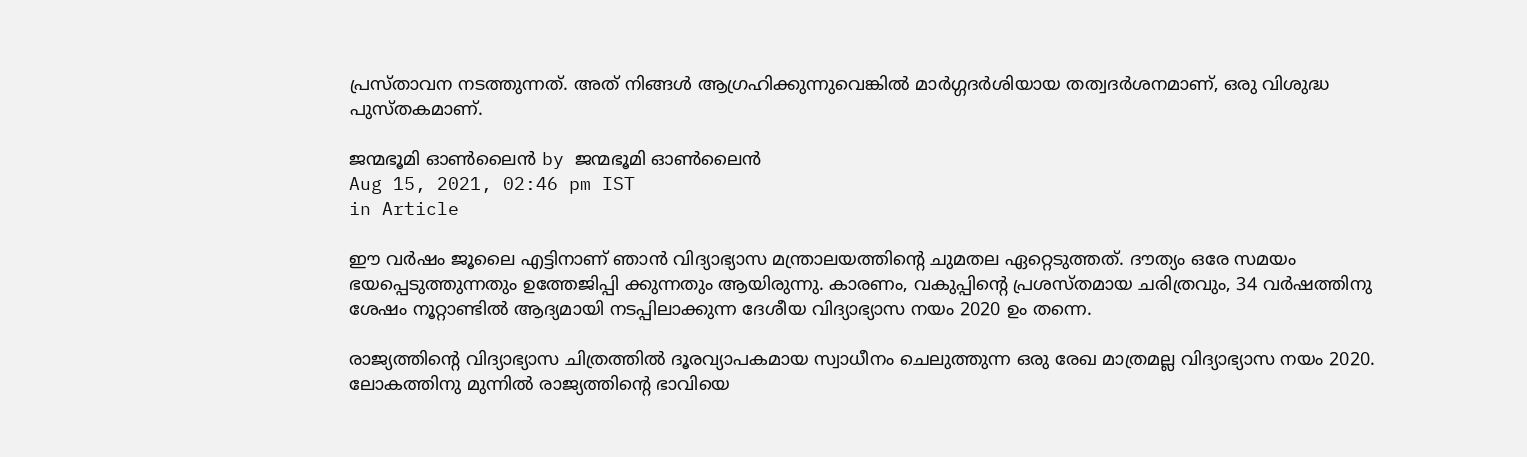പ്രസ്താവന നടത്തുന്നത്. അത് നിങ്ങള്‍ ആഗ്രഹിക്കുന്നുവെങ്കില്‍ മാര്‍ഗ്ഗദര്‍ശിയായ തത്വദര്‍ശനമാണ്, ഒരു വിശുദ്ധ പുസ്തകമാണ്.

ജന്മഭൂമി ഓണ്‍ലൈന്‍ by ജന്മഭൂമി ഓണ്‍ലൈന്‍
Aug 15, 2021, 02:46 pm IST
in Article

ഈ വര്‍ഷം ജൂലൈ എട്ടിനാണ് ഞാന്‍ വിദ്യാഭ്യാസ മന്ത്രാലയത്തിന്റെ ചുമതല ഏറ്റെടുത്തത്. ദൗത്യം ഒരേ സമയം ഭയപ്പെടുത്തുന്നതും ഉത്തേജിപ്പി ക്കുന്നതും ആയിരുന്നു. കാരണം, വകുപ്പിന്റെ പ്രശസ്തമായ ചരിത്രവും, 34 വര്‍ഷത്തിനു ശേഷം നൂറ്റാണ്ടില്‍ ആദ്യമായി നടപ്പിലാക്കുന്ന ദേശീയ വിദ്യാഭ്യാസ നയം 2020 ഉം തന്നെ.

രാജ്യത്തിന്റെ വിദ്യാഭ്യാസ ചിത്രത്തില്‍ ദൂരവ്യാപകമായ സ്വാധീനം ചെലുത്തുന്ന ഒരു രേഖ മാത്രമല്ല വിദ്യാഭ്യാസ നയം 2020. ലോകത്തിനു മുന്നില്‍ രാജ്യത്തിന്റെ ഭാവിയെ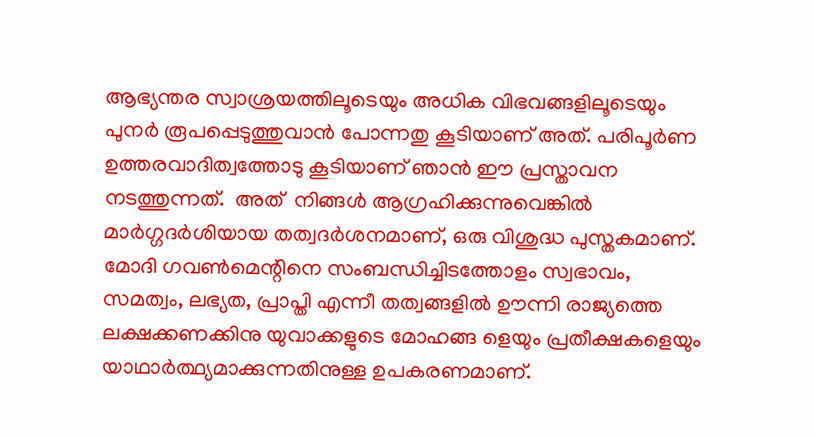ആഭ്യന്തര സ്വാശ്രയത്തിലൂടെയും അധിക വിഭവങ്ങളിലൂടെയും പുനര്‍ രൂപപ്പെടുത്തുവാന്‍ പോന്നതു കൂടിയാണ് അത്. പരിപൂര്‍ണ ഉത്തരവാദിത്വത്തോടു കൂടിയാണ് ഞാന്‍ ഈ പ്രസ്താവന നടത്തുന്നത്.  അത്  നിങ്ങള്‍ ആഗ്രഹിക്കുന്നുവെങ്കില്‍ മാര്‍ഗ്ഗദര്‍ശിയായ തത്വദര്‍ശനമാണ്, ഒരു വിശുദ്ധ പുസ്തകമാണ്. മോദി ഗവണ്‍മെന്റിനെ സംബന്ധിച്ചിടത്തോളം സ്വഭാവം, സമത്വം, ലഭ്യത, പ്രാപ്തി എന്നീ തത്വങ്ങളില്‍ ഊന്നി രാജ്യത്തെ ലക്ഷക്കണക്കിനു യുവാക്കളുടെ മോഹങ്ങ ളെയും പ്രതീക്ഷകളെയും യാഥാര്‍ത്ഥ്യമാക്കുന്നതിനുള്ള ഉപകരണമാണ്.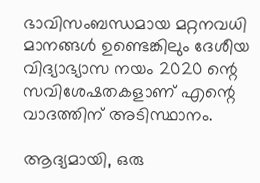ഭാവിസംബന്ധമായ മറ്റനവധി മാനങ്ങള്‍ ഉണ്ടെങ്കിലും ദേശീയ വിദ്യാഭ്യാസ നയം 2020 ന്റെ സവിശേഷതകളാണ് എന്റെ വാദത്തിന് അടിസ്ഥാനം.

ആദ്യമായി, ഒരു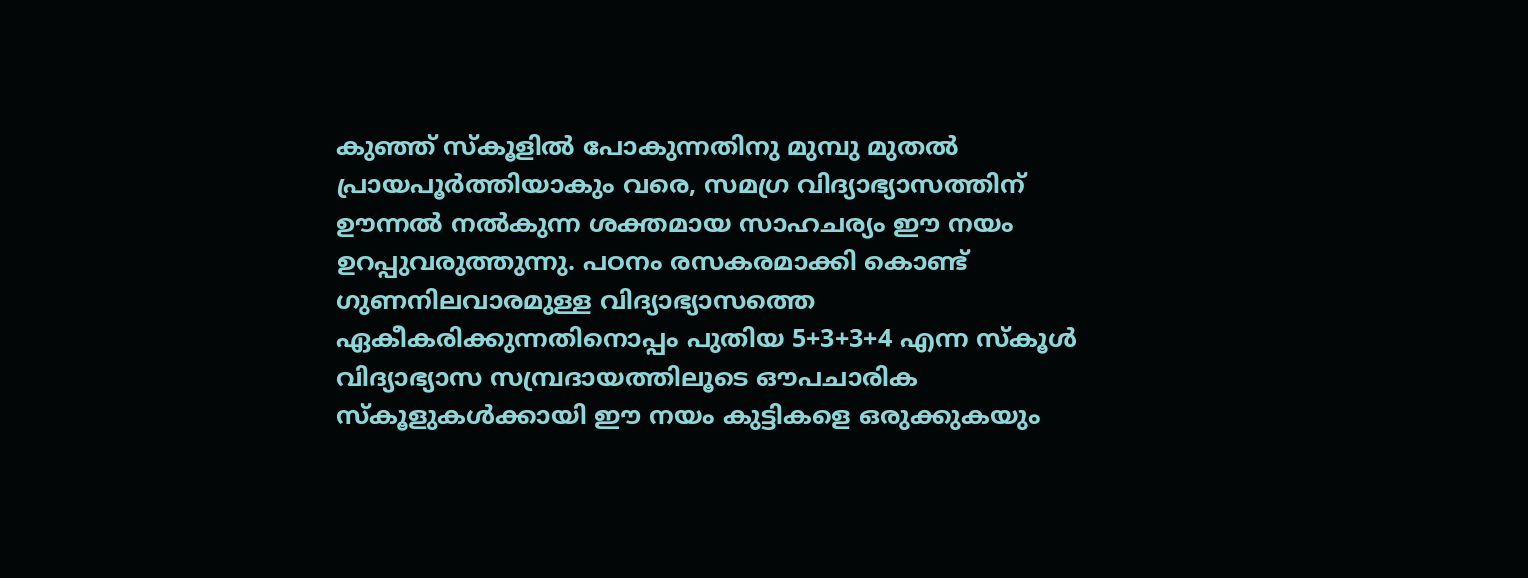കുഞ്ഞ് സ്‌കൂളില്‍ പോകുന്നതിനു മുമ്പു മുതല്‍ പ്രായപൂര്‍ത്തിയാകും വരെ, സമഗ്ര വിദ്യാഭ്യാസത്തിന് ഊന്നല്‍ നല്‍കുന്ന ശക്തമായ സാഹചര്യം ഈ നയം ഉറപ്പുവരുത്തുന്നു. പഠനം രസകരമാക്കി കൊണ്ട് ഗുണനിലവാരമുള്ള വിദ്യാഭ്യാസത്തെ ഏകീകരിക്കുന്നതിനൊപ്പം പുതിയ 5+3+3+4 എന്ന സ്‌കൂള്‍ വിദ്യാഭ്യാസ സമ്പ്രദായത്തിലൂടെ ഔപചാരിക സ്‌കൂളുകള്‍ക്കായി ഈ നയം കുട്ടികളെ ഒരുക്കുകയും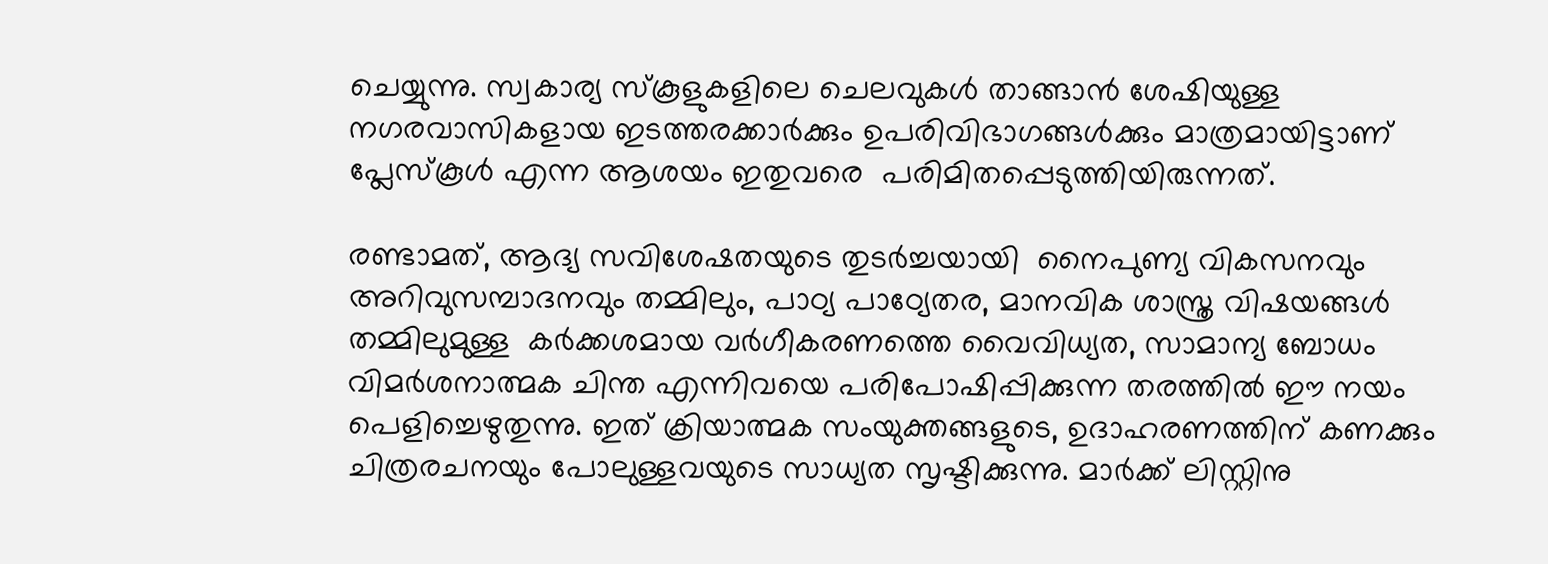ചെയ്യുന്നു. സ്വകാര്യ സ്‌കൂളുകളിലെ ചെലവുകള്‍ താങ്ങാന്‍ ശേഷിയുള്ള നഗരവാസികളായ ഇടത്തരക്കാര്‍ക്കും ഉപരിവിഭാഗങ്ങള്‍ക്കും മാത്രമായിട്ടാണ് പ്ലേസ്‌കൂള്‍ എന്ന ആശയം ഇതുവരെ  പരിമിതപ്പെടുത്തിയിരുന്നത്.

രണ്ടാമത്, ആദ്യ സവിശേഷതയുടെ തുടര്‍ച്ചയായി  നൈപുണ്യ വികസനവും അറിവുസമ്പാദനവും തമ്മിലും, പാഠ്യ പാഠ്യേതര, മാനവിക ശാസ്ത്ര വിഷയങ്ങള്‍ തമ്മിലുമുള്ള  കര്‍ക്കശമായ വര്‍ഗീകരണത്തെ വൈവിധ്യത, സാമാന്യ ബോധം വിമര്‍ശനാത്മക ചിന്ത എന്നിവയെ പരിപോഷിപ്പിക്കുന്ന തരത്തില്‍ ഈ നയം പെളിച്ചെഴുതുന്നു. ഇത് ക്രിയാത്മക സംയുക്തങ്ങളുടെ, ഉദാഹരണത്തിന് കണക്കും ചിത്രരചനയും പോലുള്ളവയുടെ സാധ്യത സൃഷ്ടിക്കുന്നു. മാര്‍ക്ക് ലിസ്റ്റിനു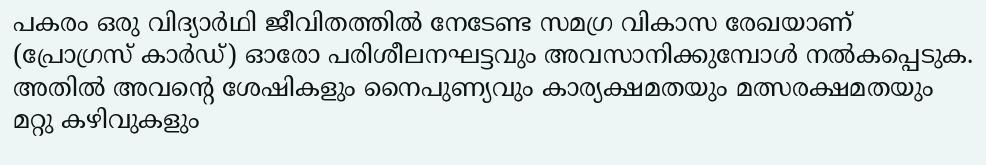പകരം ഒരു വിദ്യാര്‍ഥി ജീവിതത്തില്‍ നേടേണ്ട സമഗ്ര വികാസ രേഖയാണ് (പ്രോഗ്രസ് കാര്‍ഡ്) ഓരോ പരിശീലനഘട്ടവും അവസാനിക്കുമ്പോള്‍ നല്‍കപ്പെടുക. അതില്‍ അവന്റെ ശേഷികളും നൈപുണ്യവും കാര്യക്ഷമതയും മത്സരക്ഷമതയും മറ്റു കഴിവുകളും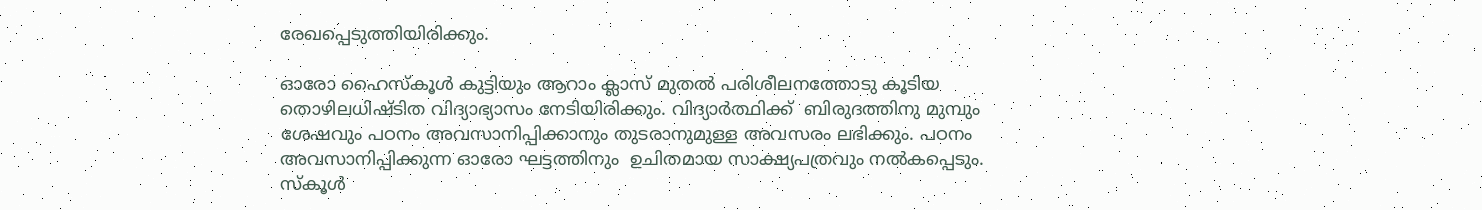രേഖപ്പെടുത്തിയിരിക്കും.

ഓരോ ഹൈസ്‌കൂള്‍ കുട്ടിയും ആറാം ക്ലാസ് മുതല്‍ പരിശീലനത്തോടു കൂടിയ തൊഴിലധിഷ്ടിത വിദ്യാഭ്യാസം നേടിയിരിക്കും. വിദ്യാര്‍ത്ഥിക്ക്  ബിരുദത്തിനു മുമ്പും ശേഷവും പഠനം അവസാനിപ്പിക്കാനും തുടരാനുമുള്ള അവസരം ലഭിക്കും. പഠനം അവസാനിപ്പിക്കുന്ന ഓരോ ഘട്ടത്തിനും  ഉചിതമായ സാക്ഷ്യപത്രവും നല്‍കപ്പെടും. സ്‌കൂള്‍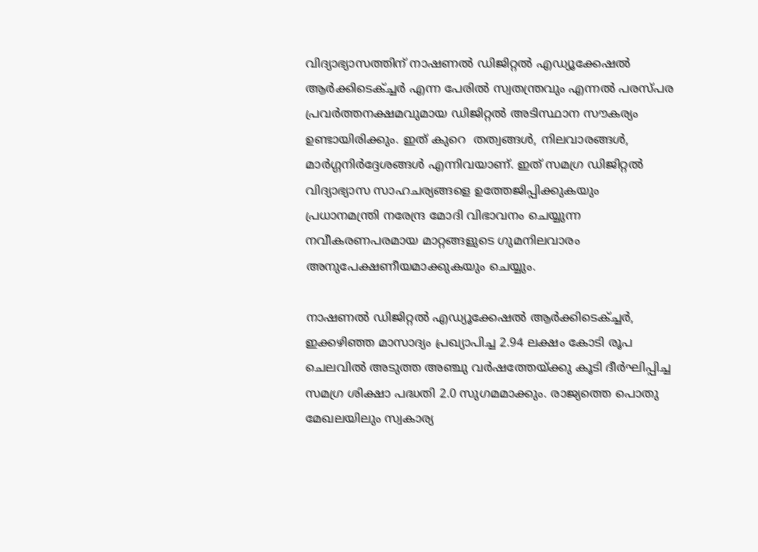വിദ്യാഭ്യാസത്തിന് നാഷണല്‍ ഡിജിറ്റല്‍ എഡ്യൂക്കേഷല്‍ ആര്‍ക്കിടെക്ച്ചര്‍ എന്ന പേരില്‍ സ്വതന്ത്രവും എന്നല്‍ പരസ്പര പ്രവര്‍ത്തനക്ഷമവുമായ ഡിജിറ്റല്‍ അടിസ്ഥാന സൗകര്യം ഉണ്ടായിരിക്കും. ഇത് കുറെ  തത്വങ്ങള്‍, നിലവാരങ്ങള്‍, മാര്‍ഗ്ഗനിര്‍ദ്ദേശങ്ങള്‍ എന്നിവയാണ്. ഇത് സമഗ്ര ഡിജിറ്റല്‍ വിദ്യാഭ്യാസ സാഹചര്യങ്ങളെ ഉത്തേജിപ്പിക്കുകയും പ്രധാനമന്ത്രി നരേന്ദ്ര മോദി വിഭാവനം ചെയ്യുന്ന നവീകരണപരമായ മാറ്റങ്ങളുടെ ഗുമനിലവാരം അനുപേക്ഷണീയമാക്കുകയും ചെയ്യും.

നാഷണല്‍ ഡിജിറ്റല്‍ എഡ്യൂക്കേഷല്‍ ആര്‍ക്കിടെക്ച്ചര്‍, ഇക്കഴിഞ്ഞ മാസാദ്യം പ്രഖ്യാപിച്ച 2.94 ലക്ഷം കോടി രൂപ ചെലവില്‍ അടുത്ത അഞ്ചു വര്‍ഷത്തേയ്‌ക്കു കൂടി ദീര്‍ഘിപ്പിച്ച സമഗ്ര ശിക്ഷാ പദ്ധതി 2.0 സുഗമമാക്കും. രാജ്യത്തെ പൊതു മേഖലയിലും സ്വകാര്യ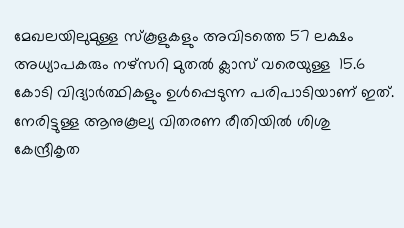മേഖലയിലുമുള്ള സ്‌കൂളുകളും അവിടത്തെ 57 ലക്ഷം അധ്യാപകരും നഴ്‌സറി മുതല്‍ ക്ലാസ് വരെയുള്ള  15.6 കോടി വിദ്യാര്‍ത്ഥികളും ഉള്‍പ്പെടുന്ന പരിപാടിയാണ് ഇത്. നേരിട്ടുള്ള ആനുകൂല്യ വിതരണ രീതിയില്‍ ശിശു കേന്ദ്രീകൃത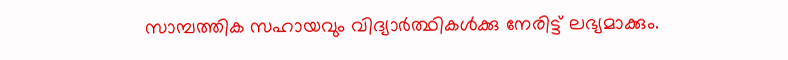സാമ്പത്തിക സഹായവും വിദ്യാര്‍ത്ഥികള്‍ക്കു നേരിട്ട് ലഭ്യമാക്കും.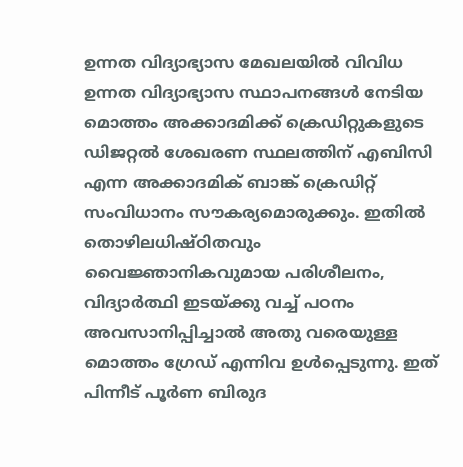ഉന്നത വിദ്യാഭ്യാസ മേഖലയില്‍ വിവിധ ഉന്നത വിദ്യാഭ്യാസ സ്ഥാപനങ്ങള്‍ നേടിയ മൊത്തം അക്കാദമിക്ക് ക്രെഡിറ്റുകളുടെ ഡിജറ്റല്‍ ശേഖരണ സ്ഥലത്തിന് എബിസി എന്ന അക്കാദമിക് ബാങ്ക് ക്രെഡിറ്റ്  സംവിധാനം സൗകര്യമൊരുക്കും. ഇതില്‍ തൊഴിലധിഷ്ഠിതവും വൈജ്ഞാനികവുമായ പരിശീലനം, വിദ്യാര്‍ത്ഥി ഇടയ്‌ക്കു വച്ച് പഠനം അവസാനിപ്പിച്ചാല്‍ അതു വരെയുള്ള മൊത്തം ഗ്രേഡ് എന്നിവ ഉള്‍പ്പെടുന്നു. ഇത് പിന്നീട് പൂര്‍ണ ബിരുദ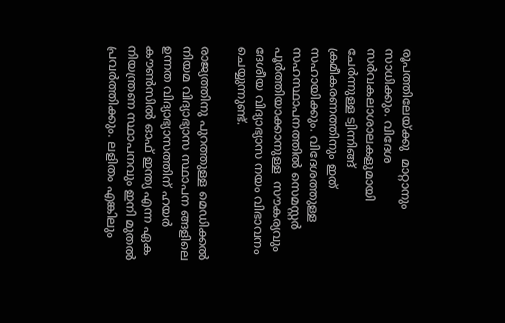രൂപത്തിലേയ്‌ക്കു  മാറ്റാനും സാധിക്കും. വിദേശ സര്‍വകലാശാലകളുമായി ചേര്‍ന്നുള്ള ട്വിന്നിങ്ങ് ക്രമീകരണത്തിനും ഇത് സഹായിക്കും. വിദേശത്തുള്ള സഹസ്ഥാപനത്തില്‍ സെമസ്റ്റര്‍ പൂര്‍ത്തിയാക്കാനുള്ള  സൗകര്യവും ദേശീയ വിദ്യാഭ്യാസ നയം വിഭാവനം ചെയ്യുന്നുണ്ട്.

രാജ്യത്തിനു പുറത്തുള്ള മെഡിക്കല്‍ നിയമ വിദ്യാഭ്യാസ സ്ഥാപന ങ്ങളിലെ ഉന്നത വിദ്യാഭ്യാസത്തിന് ഹയര്‍ കൗണ്‍സില്‍ ഓഫ് ഇന്ത്യ എന്ന ഏക നിയന്ത്രണ സ്ഥാപനവും ഇനി മുതല്‍ പ്രവര്‍ത്തിക്കും. ലളിതം എങ്കിലും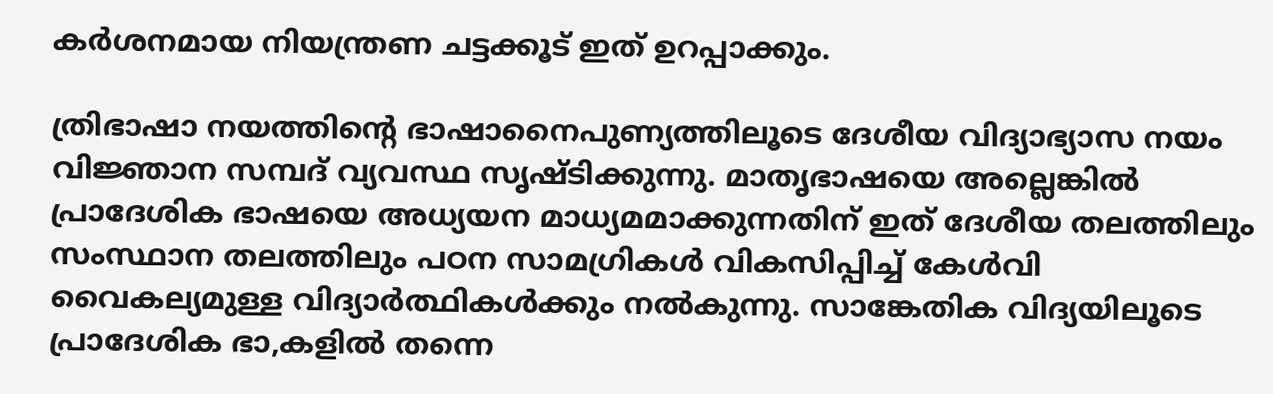കര്‍ശനമായ നിയന്ത്രണ ചട്ടക്കൂട് ഇത് ഉറപ്പാക്കും.

ത്രിഭാഷാ നയത്തിന്റെ ഭാഷാനൈപുണ്യത്തിലൂടെ ദേശീയ വിദ്യാഭ്യാസ നയം വിജ്ഞാന സമ്പദ് വ്യവസ്ഥ സൃഷ്ടിക്കുന്നു. മാതൃഭാഷയെ അല്ലെങ്കില്‍ പ്രാദേശിക ഭാഷയെ അധ്യയന മാധ്യമമാക്കുന്നതിന് ഇത് ദേശീയ തലത്തിലും സംസ്ഥാന തലത്തിലും പഠന സാമഗ്രികള്‍ വികസിപ്പിച്ച് കേള്‍വി വൈകല്യമുള്ള വിദ്യാര്‍ത്ഥികള്‍ക്കും നല്‍കുന്നു. സാങ്കേതിക വിദ്യയിലൂടെ പ്രാദേശിക ഭാ,കളില്‍ തന്നെ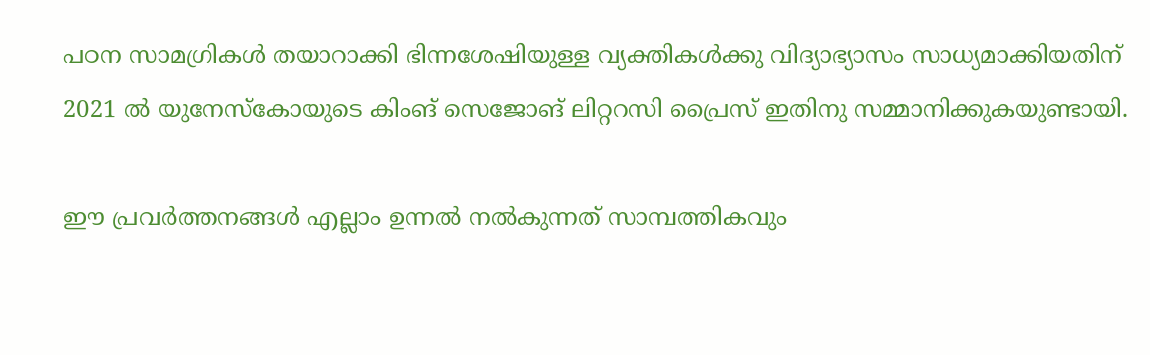പഠന സാമഗ്രികള്‍ തയാറാക്കി ഭിന്നശേഷിയുള്ള വ്യക്തികള്‍ക്കു വിദ്യാഭ്യാസം സാധ്യമാക്കിയതിന് 2021 ല്‍ യുനേസ്‌കോയുടെ കിംങ് സെജോങ് ലിറ്ററസി പ്രൈസ് ഇതിനു സമ്മാനിക്കുകയുണ്ടായി.

ഈ പ്രവര്‍ത്തനങ്ങള്‍ എല്ലാം ഉന്നല്‍ നല്‍കുന്നത് സാമ്പത്തികവും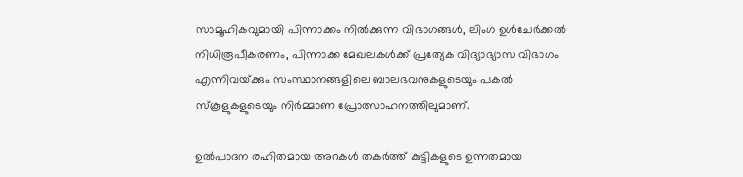സാമൂഹികവുമായി പിന്നാക്കം നില്‍ക്കുന്ന വിഭാഗങ്ങള്‍, ലിംഗ ഉള്‍ചേര്‍ക്കല്‍ നിധിരൂപീകരണം, പിന്നാക്ക മേഖലകള്‍ക്ക് പ്രത്യേക വിദ്യാഭ്യാസ വിഭാഗം എന്നിവയ്‌ക്കും സംസ്ഥാനങ്ങളിലെ ബാലഭവനുകളുടെയും പകല്‍ സ്‌കൂളുകളുടെയും നിര്‍മ്മാണ പ്രോത്സാഹനത്തിലുമാണ്.

ഉല്‍പാദന രഹിതമായ അറകള്‍ തകര്‍ത്ത് കുട്ടികളുടെ ഉന്നതമായ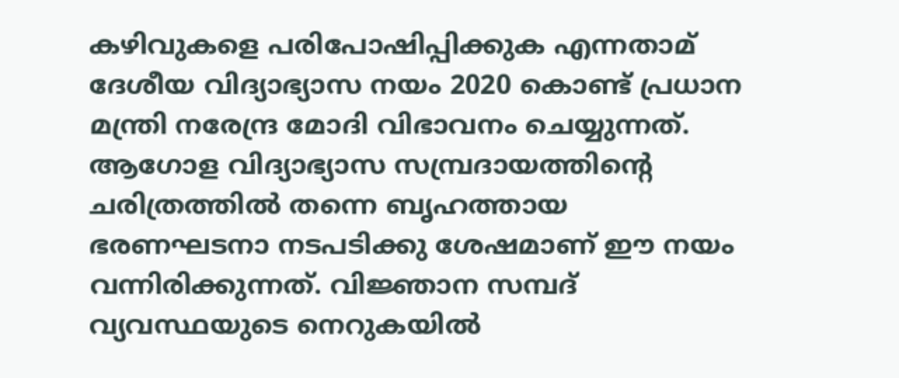കഴിവുകളെ പരിപോഷിപ്പിക്കുക എന്നതാമ് ദേശീയ വിദ്യാഭ്യാസ നയം 2020 കൊണ്ട് പ്രധാന മന്ത്രി നരേന്ദ്ര മോദി വിഭാവനം ചെയ്യുന്നത്. ആഗോള വിദ്യാഭ്യാസ സമ്പ്രദായത്തിന്റെ ചരിത്രത്തില്‍ തന്നെ ബൃഹത്തായ ഭരണഘടനാ നടപടിക്കു ശേഷമാണ് ഈ നയം വന്നിരിക്കുന്നത്. വിജ്ഞാന സമ്പദ് വ്യവസ്ഥയുടെ നെറുകയില്‍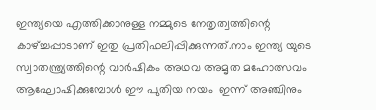ഇന്ത്യയെ എത്തിക്കാനുള്ള നമ്മുടെ നേതൃത്വത്തിന്റെ കാഴ്‌ച്ചപ്പാടാണ് ഇതു പ്രതിഫലിപ്പിക്കുന്നത്.നാം ഇന്ത്യ യുടെ സ്വാതന്ത്ര്യത്തിന്റെ വാര്‍ഷികം അഥവ അമൃത മഹോത്സവം ആഘോഷിക്കുമ്പോള്‍ ഈ പുതിയ നയം  ഇന്ന് അഞ്ചിനും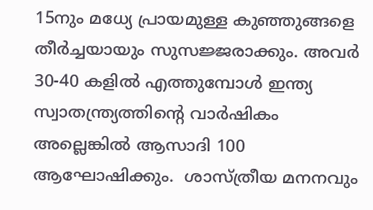15നും മധ്യേ പ്രായമുള്ള കുഞ്ഞുങ്ങളെ തീര്‍ച്ചയായും സുസജ്ജരാക്കും. അവര്‍ 30-40 കളില്‍ എത്തുമ്പോള്‍ ഇന്ത്യ സ്വാതന്ത്ര്യത്തിന്റെ വാര്‍ഷികം അല്ലെങ്കില്‍ ആസാദി 100 ആഘോഷിക്കും.  ശാസ്ത്രീയ മനനവും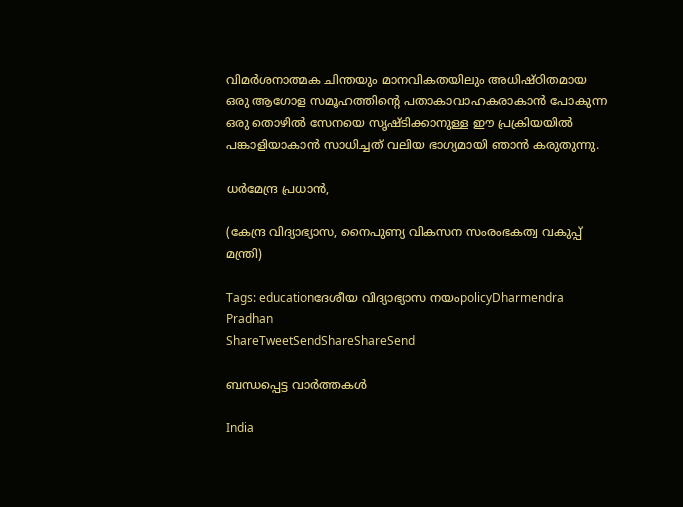വിമര്‍ശനാത്മക ചിന്തയും മാനവികതയിലും അധിഷ്ഠിതമായ ഒരു ആഗോള സമൂഹത്തിന്റെ പതാകാവാഹകരാകാന്‍ പോകുന്ന ഒരു തൊഴില്‍ സേനയെ സൃഷ്ടിക്കാനുള്ള ഈ പ്രക്രിയയില്‍ പങ്കാളിയാകാന്‍ സാധിച്ചത് വലിയ ഭാഗ്യമായി ഞാന്‍ കരുതുന്നു.

ധര്‍മേന്ദ്ര പ്രധാന്‍,

(കേന്ദ്ര വിദ്യാഭ്യാസ, നൈപുണ്യ വികസന സംരംഭകത്വ വകുപ്പ് മന്ത്രി)

Tags: educationദേശീയ വിദ്യാഭ്യാസ നയംpolicyDharmendra Pradhan
ShareTweetSendShareShareSend

ബന്ധപ്പെട്ട വാര്‍ത്തകള്‍

India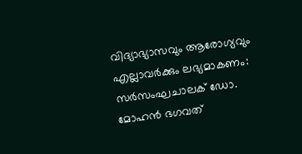വിദ്യാഭ്യാസവും ആരോഗ്യവും എല്ലാവര്‍ക്കും ലഭ്യമാകണം: സര്‍സംഘചാലക് ഡോ. മോഹന്‍ ഭഗവത്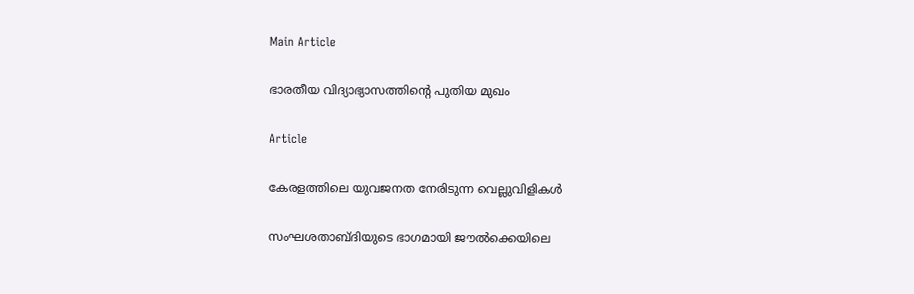Main Article

ഭാരതീയ വിദ്യാഭ്യാസത്തിന്റെ പുതിയ മുഖം

Article

കേരളത്തിലെ യുവജനത നേരിടുന്ന വെല്ലുവിളികള്‍

സംഘശതാബ്ദിയുടെ ഭാഗമായി ജൗല്‍ക്കെയിലെ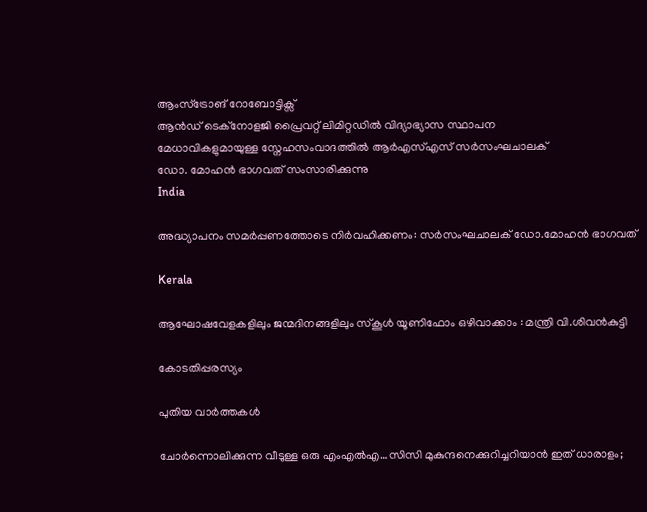ആംസ്ട്രോങ് റോബോട്ടിക്സ്
ആന്‍ഡ് ടെക്നോളജി പ്രൈവറ്റ് ലിമിറ്റഡില്‍ വിദ്യാഭ്യാസ സ്ഥാപന
മേധാവികളുമായുള്ള സ്നേഹസംവാദത്തില്‍ ആര്‍എസ്എസ് സര്‍സംഘചാലക്
ഡോ. മോഹന്‍ ഭാഗവത് സംസാരിക്കുന്നു
India

അദ്ധ്യാപനം സമര്‍പ്പണത്തോടെ നിര്‍വഹിക്കണം: സര്‍സംഘചാലക് ഡോ.മോഹന്‍ ഭാഗവത്

Kerala

ആഘോഷവേളകളിലും ജന്മദിനങ്ങളിലും സ്‌കൂള്‍ യൂണിഫോം ഒഴിവാക്കാം : മന്ത്രി വി.ശിവന്‍കുട്ടി

കോടതിപ്പരസ്യം

പുതിയ വാര്‍ത്തകള്‍

ചോര്‍ന്നൊലിക്കുന്ന വീടുള്ള ഒരു എംഎല്‍എ…സിസി മുകുന്ദനെക്കുറിച്ചറിയാന്‍ ഇത് ധാരാളം;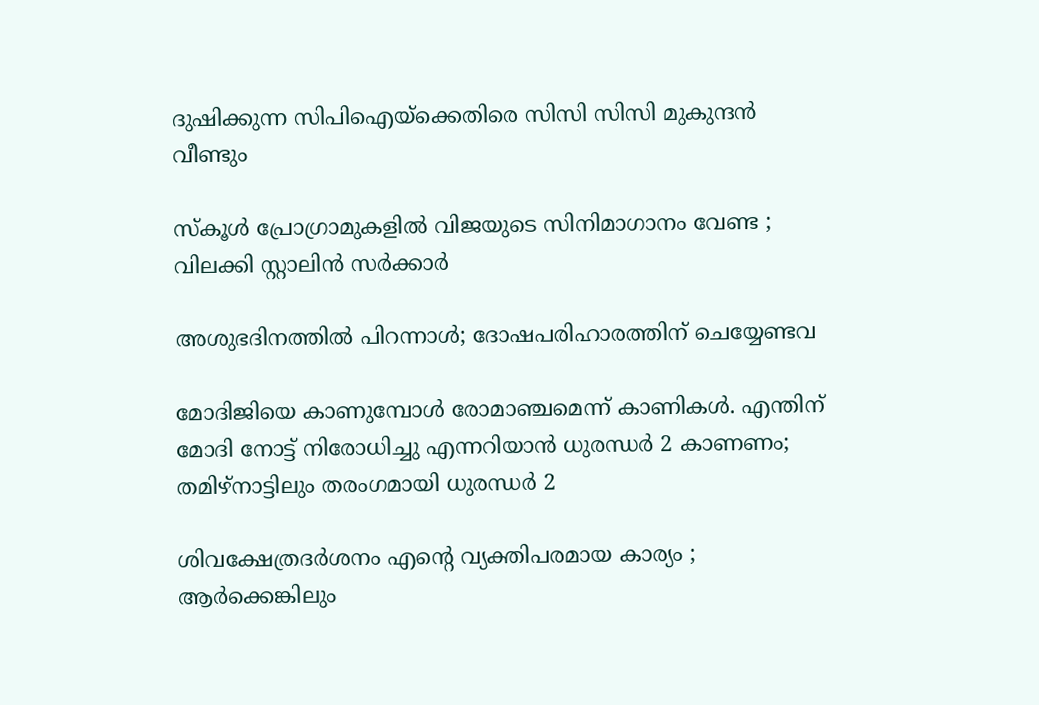ദുഷിക്കുന്ന സിപിഐയ്‌ക്കെതിരെ സിസി സിസി മുകുന്ദന്‍ വീണ്ടും

സ്കൂൾ പ്രോഗ്രാമുകളിൽ വിജയുടെ സിനിമാഗാനം വേണ്ട ; വിലക്കി സ്റ്റാലിൻ സർക്കാർ

അശുഭദിനത്തിൽ പിറന്നാൾ; ദോഷപരിഹാരത്തിന് ചെയ്യേണ്ടവ

മോദിജിയെ കാണുമ്പോള്‍ രോമാഞ്ചമെന്ന് കാണികള്‍. എന്തിന് മോദി നോട്ട് നിരോധിച്ചു എന്നറിയാന്‍ ധുരന്ധര്‍ 2 കാണണം; തമിഴ്നാട്ടിലും തരംഗമായി ധുരന്ധര്‍ 2

ശിവക്ഷേത്രദർശനം എന്റെ വ്യക്തിപരമായ കാര്യം ; ആർക്കെങ്കിലും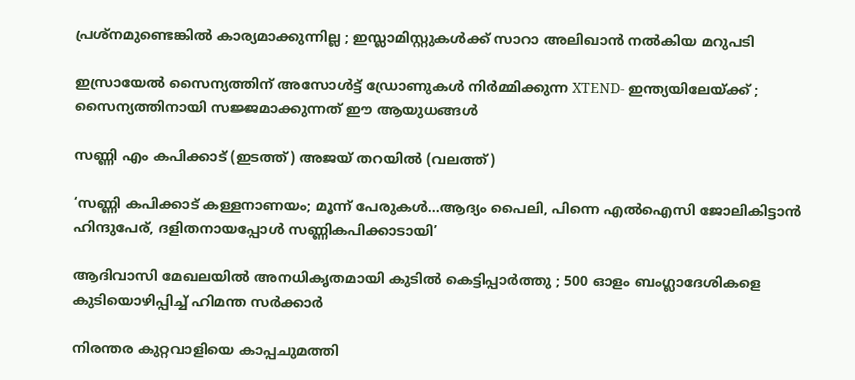പ്രശ്‌നമുണ്ടെങ്കിൽ കാര്യമാക്കുന്നില്ല ; ഇസ്ലാമിസ്റ്റുകൾക്ക് സാറാ അലിഖാൻ നൽകിയ മറുപടി

ഇസ്രായേൽ സൈന്യത്തിന് അസോൾട്ട് ഡ്രോണുകൾ നിർമ്മിക്കുന്ന XTEND- ഇന്ത്യയിലേയ്‌ക്ക് ; സൈന്യത്തിനായി സജ്ജമാക്കുന്നത് ഈ ആയുധങ്ങൾ

സണ്ണി എം കപിക്കാട് (ഇടത്ത്) അജയ് തറയില്‍ (വലത്ത്)

‘സണ്ണി കപിക്കാട് കള്ളനാണയം; മൂന്ന് പേരുകള്‍…ആദ്യം പൈലി, പിന്നെ എല്‍ഐസി ജോലികിട്ടാന്‍ ഹിന്ദുപേര്, ദളിതനായപ്പോള്‍ സണ്ണികപിക്കാടായി’

ആദിവാസി മേഖലയിൽ അനധികൃതമായി കുടിൽ കെട്ടിപ്പാർത്തു ; 500 ഓളം ബംഗ്ലാദേശികളെ കുടിയൊഴിപ്പിച്ച് ഹിമന്ത സർക്കാർ

നിരന്തര കുറ്റവാളിയെ കാപ്പചുമത്തി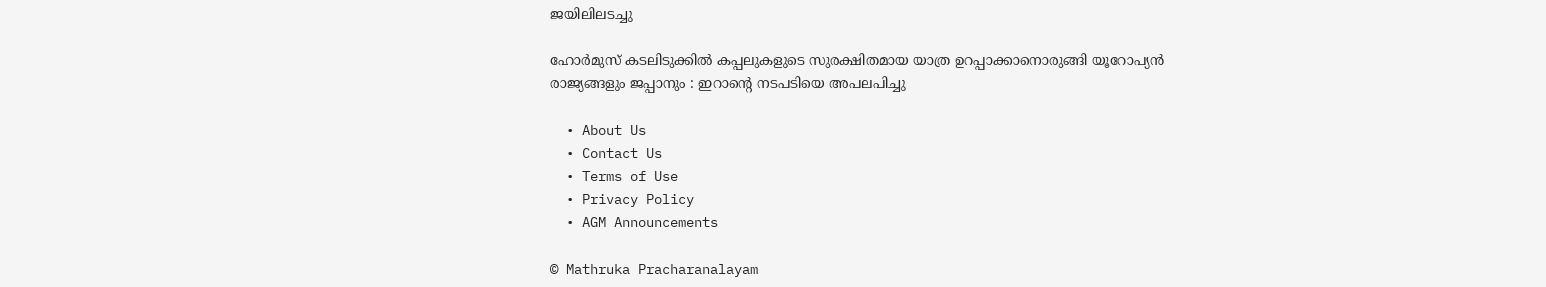ജയിലിലടച്ചു

ഹോർമുസ് കടലിടുക്കിൽ കപ്പലുകളുടെ സുരക്ഷിതമായ യാത്ര ഉറപ്പാക്കാനൊരുങ്ങി യൂറോപ്യൻ രാജ്യങ്ങളും ജപ്പാനും : ഇറാന്റെ നടപടിയെ അപലപിച്ചു

  • About Us
  • Contact Us
  • Terms of Use
  • Privacy Policy
  • AGM Announcements

© Mathruka Pracharanalayam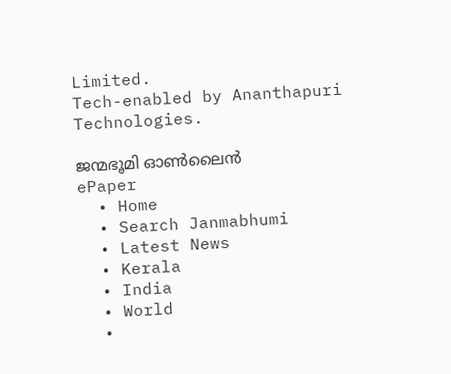Limited.
Tech-enabled by Ananthapuri Technologies.

ജന്മഭൂമി ഓണ്‍ലൈന്‍
ePaper
  • Home
  • Search Janmabhumi
  • Latest News
  • Kerala
  • India
  • World
  •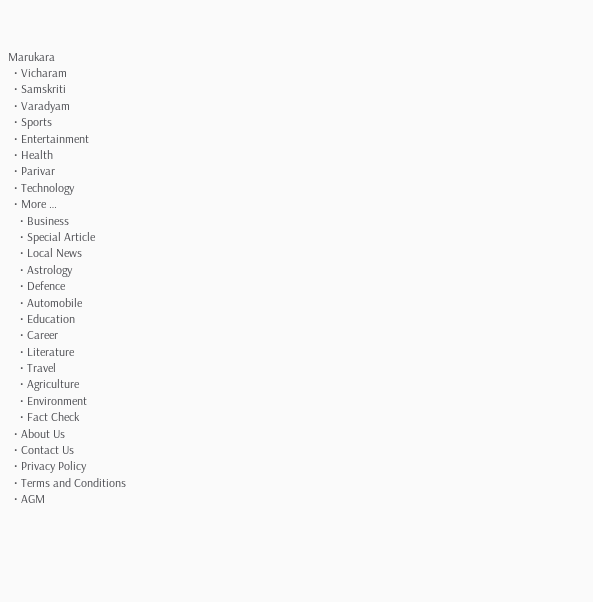Marukara
  • Vicharam
  • Samskriti
  • Varadyam
  • Sports
  • Entertainment
  • Health
  • Parivar
  • Technology
  • More …
    • Business
    • Special Article
    • Local News
    • Astrology
    • Defence
    • Automobile
    • Education
    • Career
    • Literature
    • Travel
    • Agriculture
    • Environment
    • Fact Check
  • About Us
  • Contact Us
  • Privacy Policy
  • Terms and Conditions
  • AGM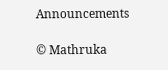Announcements

© Mathruka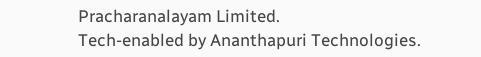Pracharanalayam Limited.
Tech-enabled by Ananthapuri Technologies.